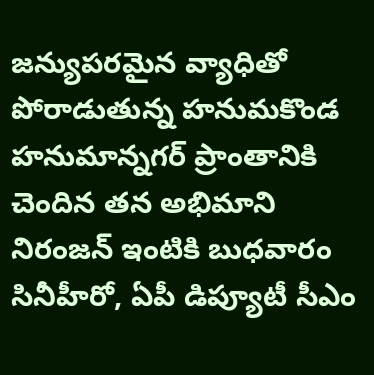జన్యుపరమైన వ్యాధితో పోరాడుతున్న హనుమకొండ హనుమాన్నగర్ ప్రాంతానికి చెందిన తన అభిమాని నిరంజన్ ఇంటికి బుధవారం సినీహీరో, ఏపీ డిప్యూటీ సీఎం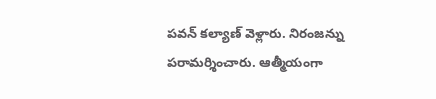పవన్ కల్యాణ్ వెళ్లారు. నిరంజన్ను పరామర్శించారు. ఆత్మీయంగా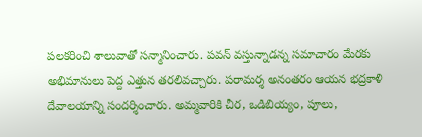పలకరించి శాలువాతో సన్మానించారు. పవన్ వస్తున్నాడన్న సమాచారం మేరకు అభిమానులు పెద్ద ఎత్తున తరలివచ్చారు. పరామర్శ అనంతరం ఆయన భద్రకాళి దేవాలయాన్ని సందర్శించారు. అమ్మవారికి చీర, ఒడిబియ్యం, పూలు,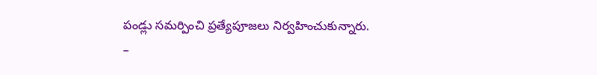పండ్లు సమర్పించి ప్రత్యేపూజలు నిర్వహించుకున్నారు.
–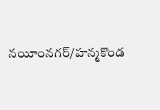నయీంనగర్/హన్మకొండ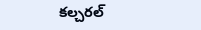కల్చరల్